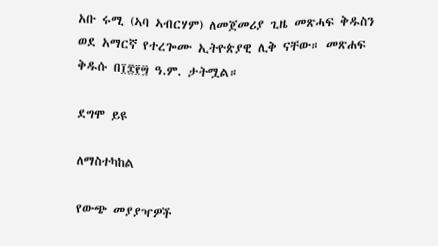አቡ ሩሚ (ኣባ ኣብርሃም) ለመጀመሪያ ጊዜ መጽሓፍ ቅዱስን ወደ አማርኛ የተረጐሙ ኢትዮጵያዊ ሊቅ ናቸው። መጽሐፍ ቅዱሱ በ፲፰፻፵ ዓ.ም. ታትሟል።

ደግሞ ይዩ

ለማስተካከል

የውጭ መያያዣዎች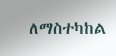ለማስተካከል